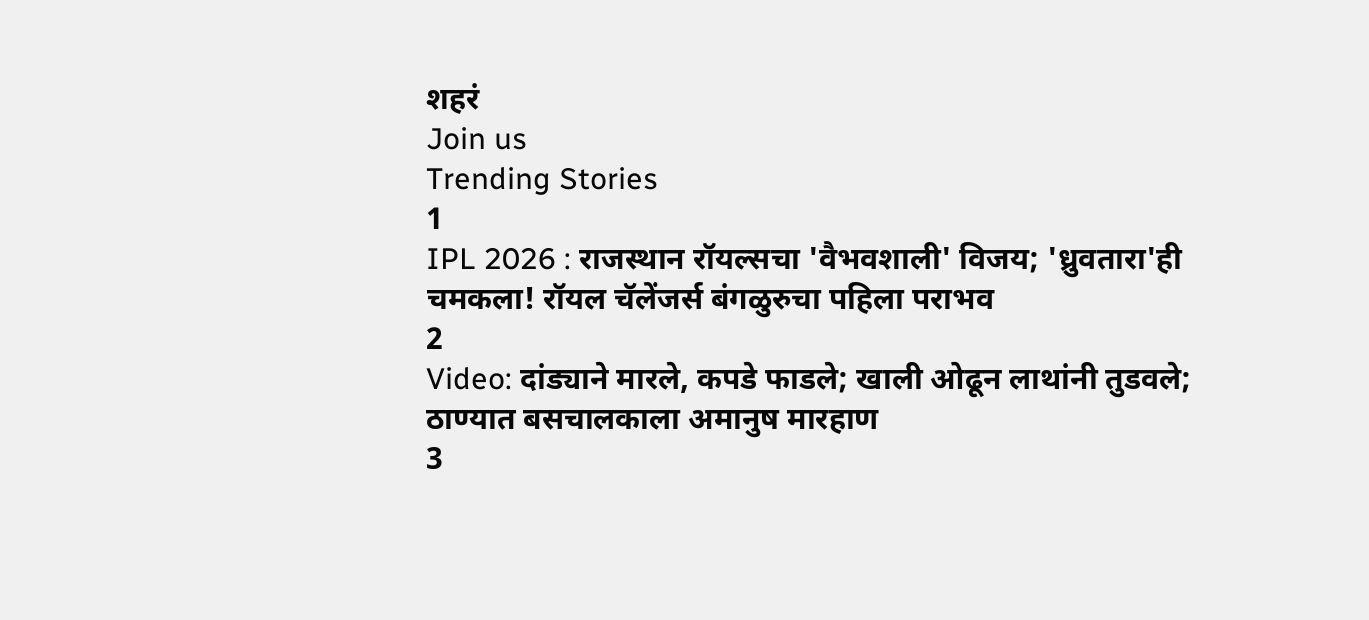शहरं
Join us
Trending Stories
1
IPL 2026 : राजस्थान रॉयल्सचा 'वैभवशाली' विजय; 'ध्रुवतारा'ही चमकला! रॉयल चॅलेंजर्स बंगळुरुचा पहिला पराभव
2
Video: दांड्याने मारले, कपडे फाडले; खाली ओढून लाथांनी तुडवले; ठाण्यात बसचालकाला अमानुष मारहाण
3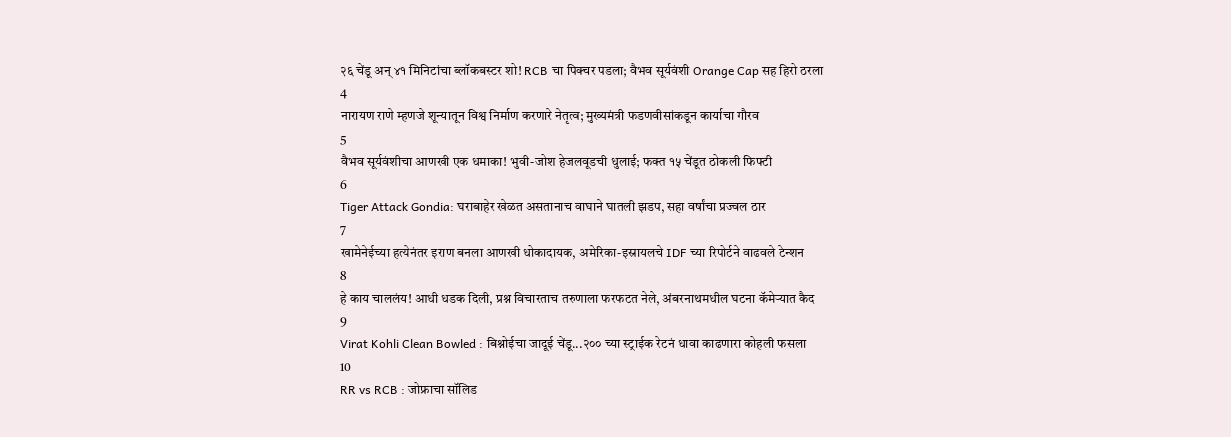२६ चेंडू अन् ४१ मिनिटांचा ब्लॉकबस्टर शो! RCB चा पिक्चर पडला; वैभव सूर्यवंशी Orange Cap सह हिरो ठरला
4
नारायण राणे म्हणजे शून्यातून विश्व निर्माण करणारे नेतृत्व; मुख्यमंत्री फडणवीसांकडून कार्याचा गौरव
5
वैभव सूर्यवंशीचा आणखी एक धमाका! भुवी-जोश हेजलवूडची धुलाई; फक्त १५ चेंडूत ठोकली फिफ्टी
6
Tiger Attack Gondia: घराबाहेर खेळत असतानाच वाघाने घातली झडप, सहा वर्षांचा प्रज्वल ठार
7
खामेनेईच्या हत्येनंतर इराण बनला आणखी धोकादायक, अमेरिका-इस्रायलचे IDF च्या रिपोर्टने वाढवले टेन्शन
8
हे काय चाललंय! आधी धडक दिली, प्रश्न विचारताच तरुणाला फरफटत नेले, अंबरनाथमधील घटना कॅमेऱ्यात कैद
9
Virat Kohli Clean Bowled : बिश्नोईचा जादूई चेंडू...२०० च्या स्ट्राईक रेटनं धावा काढणारा कोहली फसला
10
RR vs RCB : जोफ्राचा सॉलिड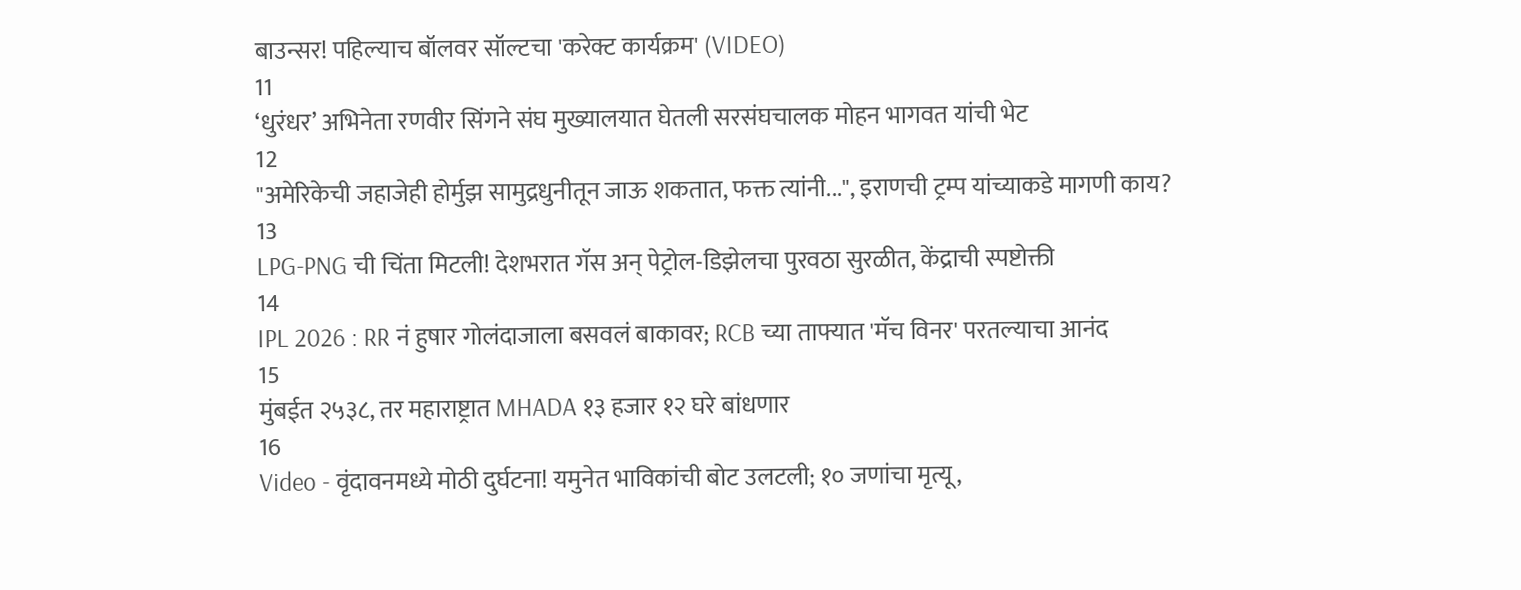बाउन्सर! पहिल्याच बॉलवर सॉल्टचा 'करेक्ट कार्यक्रम' (VIDEO)
11
‘धुरंधर’ अभिनेता रणवीर सिंगने संघ मुख्यालयात घेतली सरसंघचालक मोहन भागवत यांची भेट
12
"अमेरिकेची जहाजेही होर्मुझ सामुद्रधुनीतून जाऊ शकतात, फक्त त्यांनी...", इराणची ट्रम्प यांच्याकडे मागणी काय?
13
LPG-PNG ची चिंता मिटली! देशभरात गॅस अन् पेट्रोल-डिझेलचा पुरवठा सुरळीत, केंद्राची स्पष्टोक्ती
14
IPL 2026 : RR नं हुषार गोलंदाजाला बसवलं बाकावर; RCB च्या ताफ्यात 'मॅच विनर' परतल्याचा आनंद
15
मुंबईत २५३८, तर महाराष्ट्रात MHADA १३ हजार १२ घरे बांधणार
16
Video - वृंदावनमध्ये मोठी दुर्घटना! यमुनेत भाविकांची बोट उलटली; १० जणांचा मृत्यू,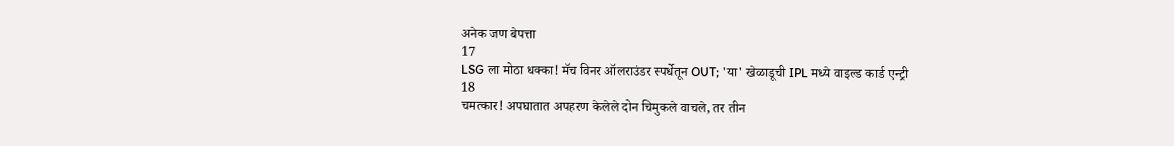अनेक जण बेपत्ता
17
LSG ला मोठा धक्का! मॅच विनर ऑलराउंडर स्पर्धेतून OUT; 'या' खेळाडूची IPL मध्ये वाइल्ड कार्ड एन्ट्री
18
चमत्कार! अपघातात अपहरण केलेले दोन चिमुकले वाचले, तर तीन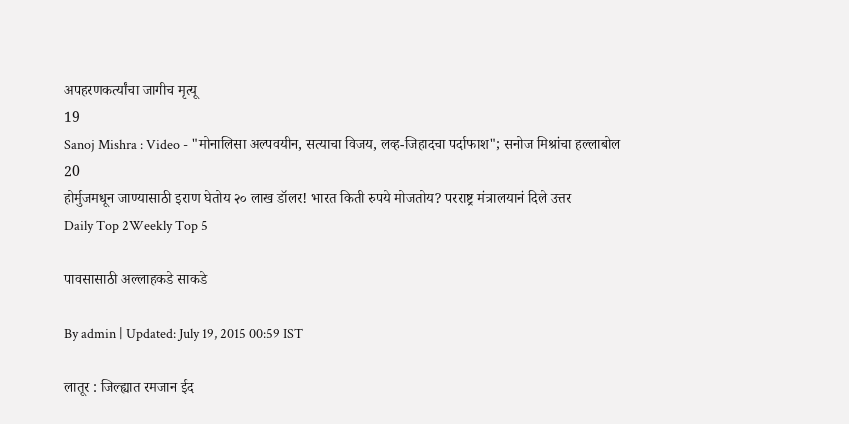अपहरणकर्त्यांचा जागीच मृत्यू
19
Sanoj Mishra : Video - "मोनालिसा अल्पवयीन, सत्याचा विजय, लव्ह-जिहादचा पर्दाफाश"; सनोज मिश्रांचा हल्लाबोल
20
होर्मुजमधून जाण्यासाठी इराण घेतोय २० लाख डॉलर! भारत किती रुपये मोजतोय? परराष्ट्र मंत्रालयानं दिले उत्तर
Daily Top 2Weekly Top 5

पावसासाठी अल्लाहकडे साकडे

By admin | Updated: July 19, 2015 00:59 IST

लातूर : जिल्ह्यात रमजान ईद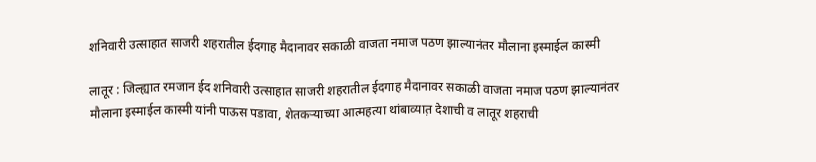शनिवारी उत्साहात साजरी शहरातील ईदगाह मैदानावर सकाळी वाजता नमाज पठण झाल्यानंतर मौलाना इस्माईल कास्मी

लातूर : जिल्ह्यात रमजान ईद शनिवारी उत्साहात साजरी शहरातील ईदगाह मैदानावर सकाळी वाजता नमाज पठण झाल्यानंतर मौलाना इस्माईल कास्मी यांनी पाऊस पडावा, शेतकऱ्याच्या आत्महत्या थांबाव्यात़ देशाची व लातूर शहराची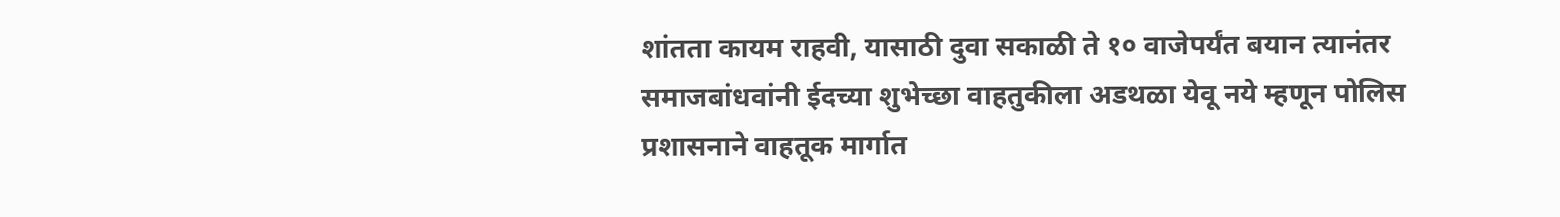शांतता कायम राहवी, यासाठी दुवा सकाळी ते १० वाजेपर्यंत बयान त्यानंतर समाजबांधवांनी ईदच्या शुभेच्छा वाहतुकीला अडथळा येवू नये म्हणून पोलिस प्रशासनाने वाहतूक मार्गात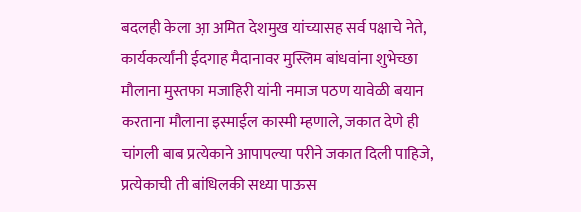बदलही केला आ़ अमित देशमुख यांच्यासह सर्व पक्षाचे नेते, कार्यकर्त्यांनी ईदगाह मैदानावर मुस्लिम बांधवांना शुभेच्छा मौलाना मुस्तफा मजाहिरी यांनी नमाज पठण यावेळी बयान करताना मौलाना इस्माईल कास्मी म्हणाले, जकात देणे ही चांगली बाब प्रत्येकाने आपापल्या परीने जकात दिली पाहिजे, प्रत्येकाची ती बांधिलकी सध्या पाऊस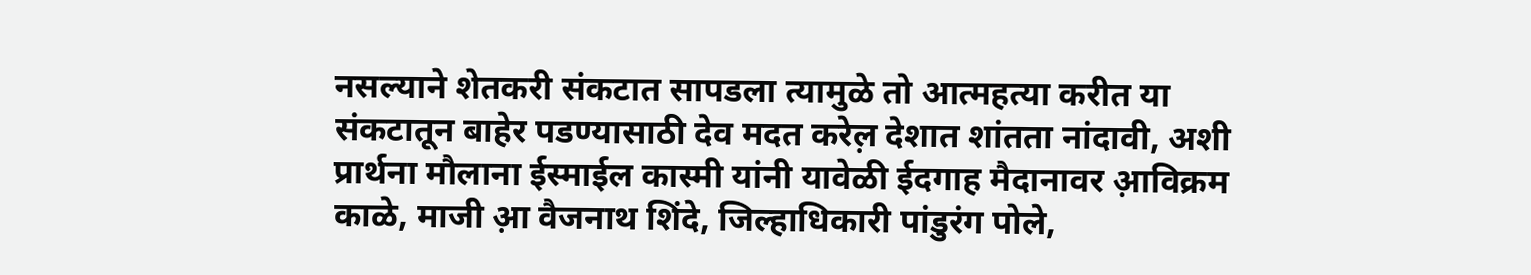नसल्याने शेतकरी संकटात सापडला त्यामुळे तो आत्महत्या करीत या संकटातून बाहेर पडण्यासाठी देव मदत करेल़ देशात शांतता नांदावी, अशी प्रार्थना मौलाना ईस्माईल कास्मी यांनी यावेळी ईदगाह मैदानावर आ़विक्रम काळे, माजी आ़ वैजनाथ शिंदे, जिल्हाधिकारी पांडुरंग पोले,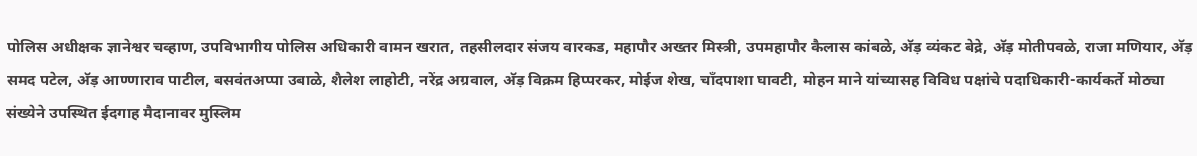पोलिस अधीक्षक ज्ञानेश्वर चव्हाण, उपविभागीय पोलिस अधिकारी वामन खरात, तहसीलदार संजय वारकड, महापौर अख्तर मिस्त्री, उपमहापौर कैलास कांबळे, अ‍ॅड़ व्यंकट बेद्रे, अ‍ॅड़ मोतीपवळे, राजा मणियार, अ‍ॅड़ समद पटेल, अ‍ॅड़ आण्णाराव पाटील, बसवंतअप्पा उबाळे, शैलेश लाहोटी, नरेंद्र अग्रवाल, अ‍ॅड़ विक्रम हिप्परकर, मोईज शेख, चाँदपाशा घावटी, मोहन माने यांच्यासह विविध पक्षांचे पदाधिकारी-कार्यकर्ते मोठ्या संख्येने उपस्थित ईदगाह मैदानावर मुस्लिम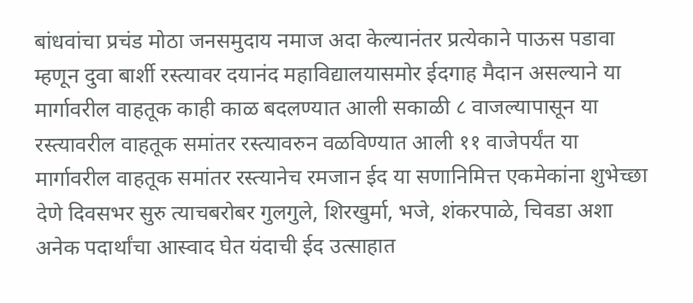बांधवांचा प्रचंड मोठा जनसमुदाय नमाज अदा केल्यानंतर प्रत्येकाने पाऊस पडावा म्हणून दुवा बार्शी रस्त्यावर दयानंद महाविद्यालयासमोर ईदगाह मैदान असल्याने या मार्गावरील वाहतूक काही काळ बदलण्यात आली सकाळी ८ वाजल्यापासून या रस्त्यावरील वाहतूक समांतर रस्त्यावरुन वळविण्यात आली ११ वाजेपर्यंत या मार्गावरील वाहतूक समांतर रस्त्यानेच रमजान ईद या सणानिमित्त एकमेकांना शुभेच्छा देणे दिवसभर सुरु त्याचबरोबर गुलगुले, शिरखुर्मा, भजे, शंकरपाळे, चिवडा अशा अनेक पदार्थांचा आस्वाद घेत यंदाची ईद उत्साहात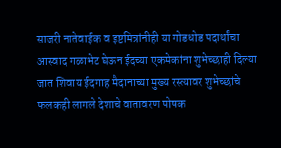साजरी नातेवाईक व इष्टमित्रांनीही या गोडधोड पदार्थांचा आस्वाद गळाभेट घेऊन ईदच्या एकमेकांना शुभेच्छाही दिल्या जात शिवाय ईदगाह मैदानाच्या मुख्य रस्त्यावर शुभेच्छांचे फलकही लागले देशाचे वातावरण पोषक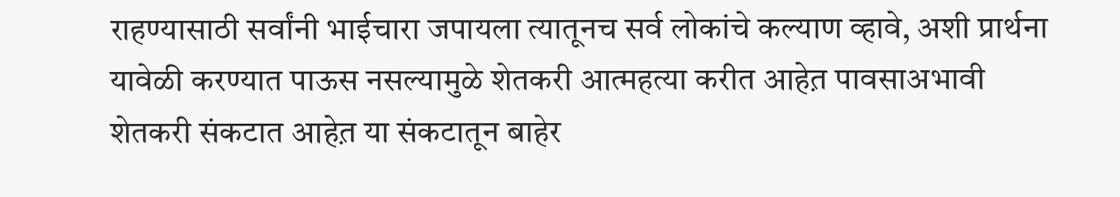राहण्यासाठी सर्वांनी भाईचारा जपायला त्यातूनच सर्व लोकांचे कल्याण व्हावे, अशी प्रार्थना यावेळी करण्यात पाऊस नसल्यामुळे शेतकरी आत्महत्या करीत आहेत़ पावसाअभावी शेतकरी संकटात आहेत़ या संकटातून बाहेर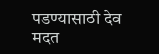पडण्यासाठी देव मदत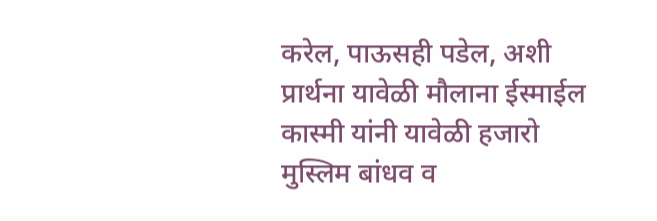करेल, पाऊसही पडेल, अशी प्रार्थना यावेळी मौलाना ईस्माईल कास्मी यांनी यावेळी हजारो मुस्लिम बांधव व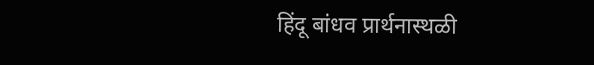हिंदू बांधव प्रार्थनास्थळी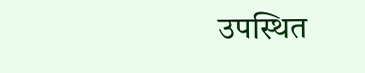उपस्थित